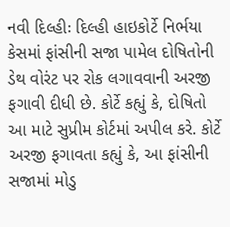નવી દિલ્હીઃ દિલ્હી હાઇકોર્ટે નિર્ભયા કેસમાં ફાંસીની સજા પામેલ દોષિતોની ડેથ વોરંટ પર રોક લગાવવાની અરજી ફગાવી દીધી છે. કોર્ટે કહ્યું કે, દોષિતો આ માટે સુપ્રીમ કોર્ટમાં અપીલ કરે. કોર્ટે અરજી ફગાવતા કહ્યું કે, આ ફાંસીની સજામાં મોડુ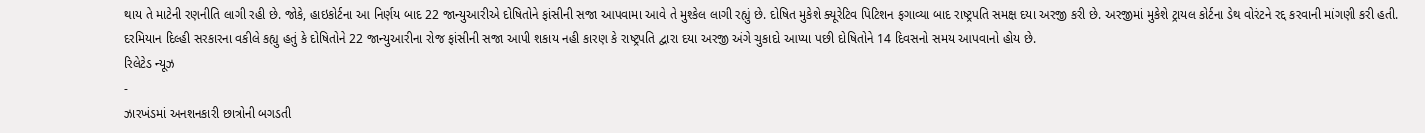થાય તે માટેની રણનીતિ લાગી રહી છે. જોકે, હાઇકોર્ટના આ નિર્ણય બાદ 22 જાન્યુઆરીએ દોષિતોને ફાંસીની સજા આપવામા આવે તે મુશ્કેલ લાગી રહ્યું છે. દોષિત મુકેશે ક્યૂરેટિવ પિટિશન ફગાવ્યા બાદ રાષ્ટ્રપતિ સમક્ષ દયા અરજી કરી છે. અરજીમાં મુકેશે ટ્રાયલ કોર્ટના ડેથ વોરંટને રદ્દ કરવાની માંગણી કરી હતી. દરમિયાન દિલ્હી સરકારના વકીલે કહ્યુ હતું કે દોષિતોને 22 જાન્યુઆરીના રોજ ફાંસીની સજા આપી શકાય નહી કારણ કે રાષ્ટ્રપતિ દ્વારા દયા અરજી અંગે ચુકાદો આપ્યા પછી દોષિતોને 14 દિવસનો સમય આપવાનો હોય છે.
રિલેટેડ ન્યૂઝ
-
ઝારખંડમાં અનશનકારી છાત્રોની બગડતી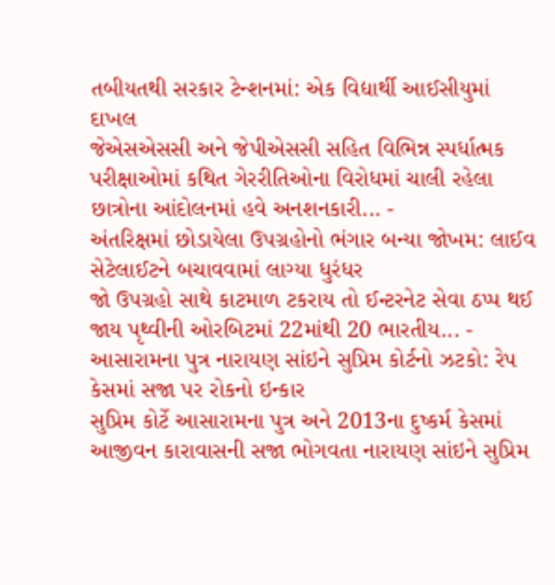તબીયતથી સરકાર ટેન્શનમાં: એક વિદ્યાર્થી આઈસીયુમાં દાખલ
જેએસએસસી અને જેપીએસસી સહિત વિભિન્ન સ્પર્ધાત્મક પરીક્ષાઓમાં કથિત ગેરરીતિઓના વિરોધમાં ચાલી રહેલા છાત્રોના આંદોલનમાં હવે અનશનકારી... -
અંતરિક્ષમાં છોડાયેલા ઉપગ્રહોનો ભંગાર બન્યા જોખમ: લાઈવ સેટેલાઈટને બચાવવામાં લાગ્યા ધુરંધર
જો ઉપગ્રહો સાથે કાટમાળ ટકરાય તો ઈન્ટરનેટ સેવા ઠપ્પ થઈ જાય પૃથ્વીની ઓરબિટમાં 22માંથી 20 ભારતીય... -
આસારામના પુત્ર નારાયણ સાંઇને સુપ્રિમ કોર્ટનો ઝટકો: રેપ કેસમાં સજા પર રોકનો ઇન્કાર
સુપ્રિમ કોર્ટે આસારામના પુત્ર અને 2013ના દુષ્કર્મ કેસમાં આજીવન કારાવાસની સજા ભોગવતા નારાયણ સાંઇને સુપ્રિમ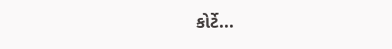કોર્ટે...